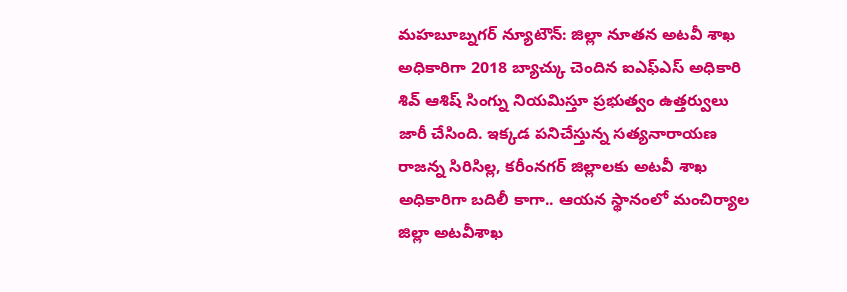మహబూబ్నగర్ న్యూటౌన్: జిల్లా నూతన అటవీ శాఖ అధికారిగా 2018 బ్యాచ్కు చెందిన ఐఎఫ్ఎస్ అధికారి శివ్ ఆశిష్ సింగ్ను నియమిస్తూ ప్రభుత్వం ఉత్తర్వులు జారీ చేసింది. ఇక్కడ పనిచేస్తున్న సత్యనారాయణ రాజన్న సిరిసిల్ల, కరీంనగర్ జిల్లాలకు అటవీ శాఖ అధికారిగా బదిలీ కాగా.. ఆయన స్థానంలో మంచిర్యాల జిల్లా అటవీశాఖ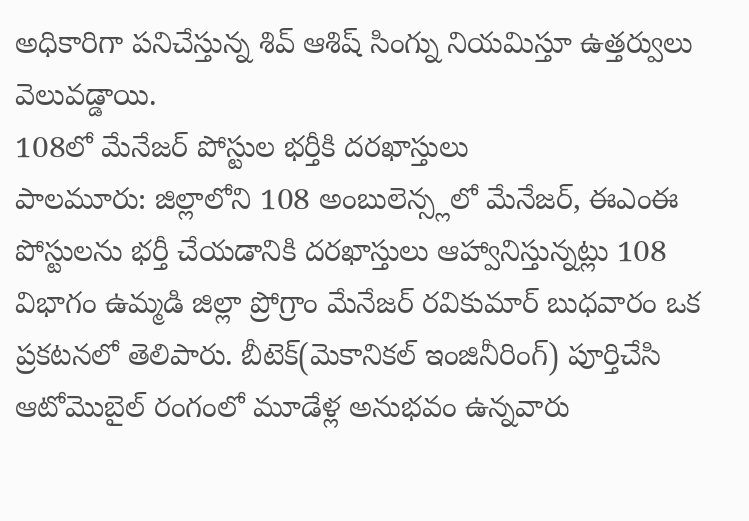అధికారిగా పనిచేస్తున్న శివ్ ఆశిష్ సింగ్ను నియమిస్తూ ఉత్తర్వులు వెలువడ్డాయి.
108లో మేనేజర్ పోస్టుల భర్తీకి దరఖాస్తులు
పాలమూరు: జిల్లాలోని 108 అంబులెన్స్లలో మేనేజర్, ఈఎంఈ పోస్టులను భర్తీ చేయడానికి దరఖాస్తులు ఆహ్వానిస్తున్నట్లు 108 విభాగం ఉమ్మడి జిల్లా ప్రోగ్రాం మేనేజర్ రవికుమార్ బుధవారం ఒక ప్రకటనలో తెలిపారు. బీటెక్(మెకానికల్ ఇంజినీరింగ్) పూర్తిచేసి ఆటోమొబైల్ రంగంలో మూడేళ్ల అనుభవం ఉన్నవారు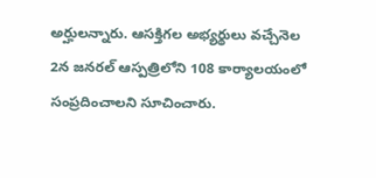అర్హులన్నారు. ఆసక్తిగల అభ్యర్థులు వచ్చేనెల 2న జనరల్ ఆస్పత్రిలోని 108 కార్యాలయంలో సంప్రదించాలని సూచించారు.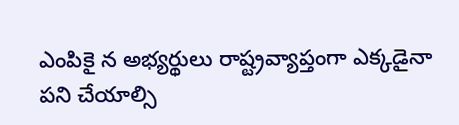ఎంపికై న అభ్యర్థులు రాష్ట్రవ్యాప్తంగా ఎక్కడైనా పని చేయాల్సి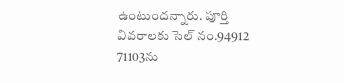ఉంటుందన్నారు. పూర్తి వివరాలకు సెల్ నం.94912 71103ను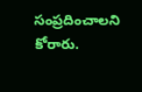సంప్రదించాలని కోరారు.